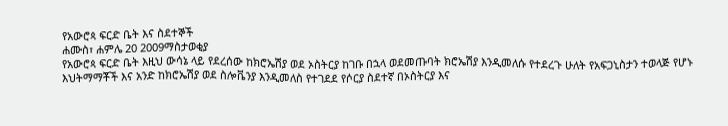የአውሮጳ ፍርድ ቤት እና ስደተኞች
ሐሙስ፣ ሐምሌ 20 2009ማስታወቂያ
የአውሮጳ ፍርድ ቤት እዚህ ውሳኔ ላይ የደረሰው ከክሮኤሽያ ወደ ኦስትርያ ከገቡ በኋላ ወደመጡባት ክሮኤሽያ እንዲመለሱ የተደረጉ ሁለት የአፍጋኒስታን ተወላጅ የሆኑ እህትማማቾች እና አንድ ከክሮኤሽያ ወደ ስሎቬንያ እንዲመለስ የተገደደ የሶርያ ስደተኛ በኦስትርያ እና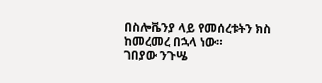በስሎቬንያ ላይ የመሰረቱትን ክስ ከመረመረ በኋላ ነው።
ገበያው ንጉሤ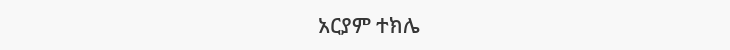አርያም ተክሌ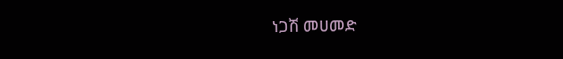ነጋሽ መሀመድ